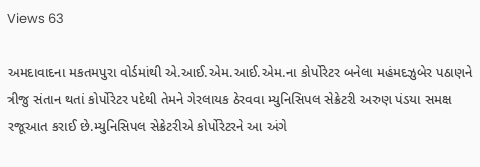Views 63

અમદાવાદના મકતમપુરા વોર્ડમાંથી એ.આઈ.એમ.આઈ.એમ.ના કોર્પોરેટર બનેલા મહંમદઝુબેર પઠાણને ત્રીજુ સંતાન થતાં કોર્પોરેટર પદેથી તેમને ગેરલાયક ઠેરવવા મ્યુનિસિપલ સેક્રેટરી અરુણ પંડયા સમક્ષ રજૂઆત કરાઈ છે.મ્યુનિસિપલ સેક્રેટરીએ કોર્પોરેટરને આ અંગે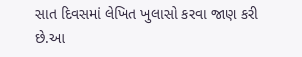સાત દિવસમાં લેખિત ખુલાસો કરવા જાણ કરી છે.આ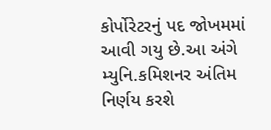કોર્પોરેટરનું પદ જોખમમાં આવી ગયુ છે.આ અંગે મ્યુનિ.કમિશનર અંતિમ નિર્ણય કરશે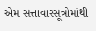એમ સત્તાવારસૂત્રોમાંથી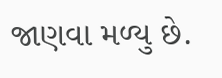જાણવા મળ્યુ છે.